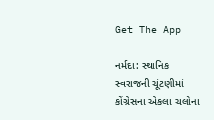Get The App

નર્મદા: સ્થાનિક સ્વરાજની ચૂંટણીમાં કોંગ્રેસના એકલા ચલોના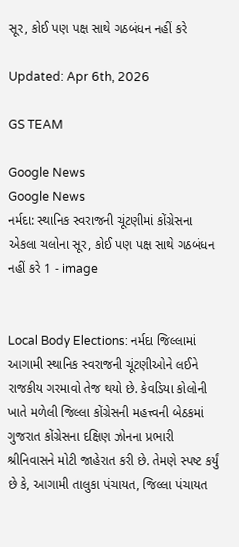સૂર, કોઈ પણ પક્ષ સાથે ગઠબંધન નહીં કરે

Updated: Apr 6th, 2026

GS TEAM

Google News
Google News
નર્મદા: સ્થાનિક સ્વરાજની ચૂંટણીમાં કોંગ્રેસના એકલા ચલોના સૂર, કોઈ પણ પક્ષ સાથે ગઠબંધન નહીં કરે 1 - image


Local Body Elections: નર્મદા જિલ્લામાં આગામી સ્થાનિક સ્વરાજની ચૂંટણીઓને લઈને રાજકીય ગરમાવો તેજ થયો છે. કેવડિયા કોલોની ખાતે મળેલી જિલ્લા કોંગ્રેસની મહત્ત્વની બેઠકમાં ગુજરાત કોંગ્રેસના દક્ષિણ ઝોનના પ્રભારી શ્રીનિવાસને મોટી જાહેરાત કરી છે. તેમણે સ્પષ્ટ કર્યું છે કે, આગામી તાલુકા પંચાયત, જિલ્લા પંચાયત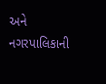અને નગરપાલિકાની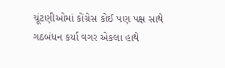ચૂંટણીઓમાં કોંગ્રેસ કોઈ પણ પક્ષ સાથે ગઠબંધન કર્યા વગર એકલા હાથે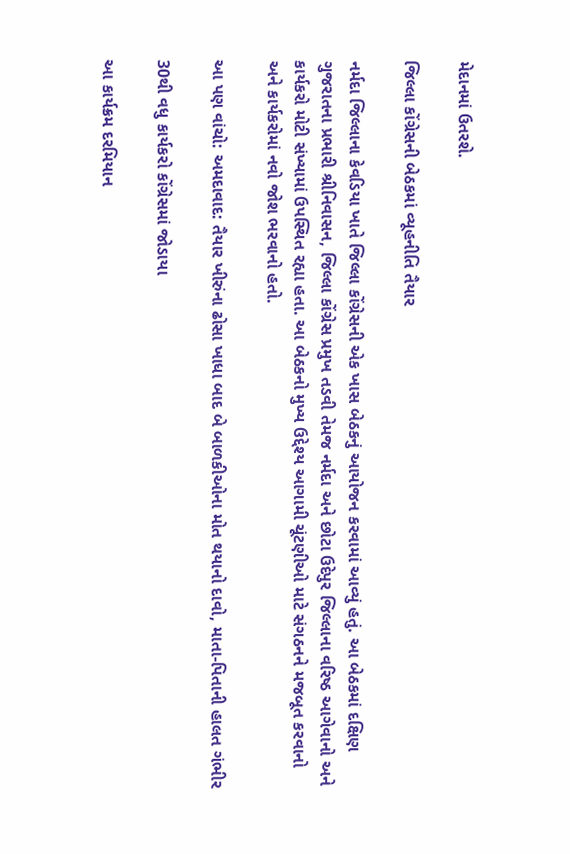મેદાનમાં ઉતરશે.

જિલ્લા કોંગ્રેસની બેઠકમાં વ્યૂહનીતિ તૈયાર

નર્મદા જિલ્લાના કેવડિયા ખાતે જિલ્લા કોંગ્રેસની એક ખાસ બેઠકનું આયોજન કરવામાં આવ્યું હતું. આ બેઠકમાં દક્ષિણ ગુજરાતના પ્રભારી શ્રીનિવાસન, જિલ્લા કોંગ્રેસ પ્રમુખ તડવી તેમજ નર્મદા અને છોટા ઉદેપુર જિલ્લાના વરિષ્ઠ આગેવાનો અને કાર્યકરો મોટી સંખ્યામાં ઉપસ્થિત રહ્યા હતા. આ બેઠકનો મુખ્ય ઉદ્દેશ્ય આગામી ચૂંટણીઓ માટે સંગઠનને મજબૂત કરવાનો અને કાર્યકરોમાં નવો જોશ ભરવાનો હતો.

આ પણ વાંચો: અમદાવાદ: તૈયાર ખીરુંના ઢોસા ખાધા બાદ બે બાળકીઓના મોત થયાનો દાવો, માતા-પિતાની હાલત ગંભીર

30થી વધુ કાર્યકરો કોંગ્રેસમાં જોડાયા

આ કાર્યક્રમ દરમિયાન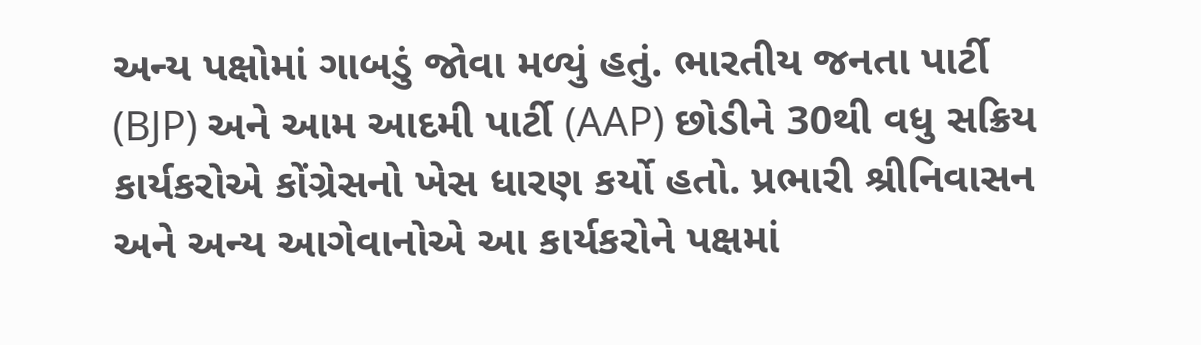અન્ય પક્ષોમાં ગાબડું જોવા મળ્યું હતું. ભારતીય જનતા પાર્ટી (BJP) અને આમ આદમી પાર્ટી (AAP) છોડીને 30થી વધુ સક્રિય કાર્યકરોએ કોંગ્રેસનો ખેસ ધારણ કર્યો હતો. પ્રભારી શ્રીનિવાસન અને અન્ય આગેવાનોએ આ કાર્યકરોને પક્ષમાં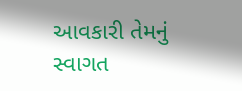આવકારી તેમનું સ્વાગત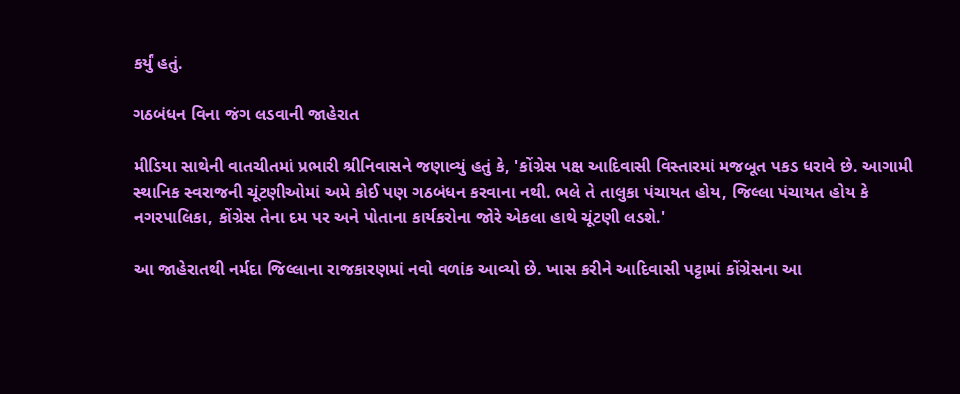કર્યું હતું.

ગઠબંધન વિના જંગ લડવાની જાહેરાત

મીડિયા સાથેની વાતચીતમાં પ્રભારી શ્રીનિવાસને જણાવ્યું હતું કે, 'કોંગ્રેસ પક્ષ આદિવાસી વિસ્તારમાં મજબૂત પકડ ધરાવે છે. આગામી સ્થાનિક સ્વરાજની ચૂંટણીઓમાં અમે કોઈ પણ ગઠબંધન કરવાના નથી. ભલે તે તાલુકા પંચાયત હોય, જિલ્લા પંચાયત હોય કે નગરપાલિકા, કોંગ્રેસ તેના દમ પર અને પોતાના કાર્યકરોના જોરે એકલા હાથે ચૂંટણી લડશે.'

આ જાહેરાતથી નર્મદા જિલ્લાના રાજકારણમાં નવો વળાંક આવ્યો છે. ખાસ કરીને આદિવાસી પટ્ટામાં કોંગ્રેસના આ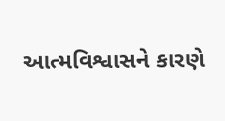આત્મવિશ્વાસને કારણે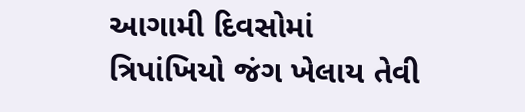આગામી દિવસોમાં ત્રિપાંખિયો જંગ ખેલાય તેવી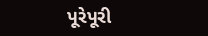પૂરેપૂરી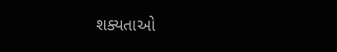શક્યતાઓ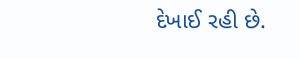દેખાઈ રહી છે.